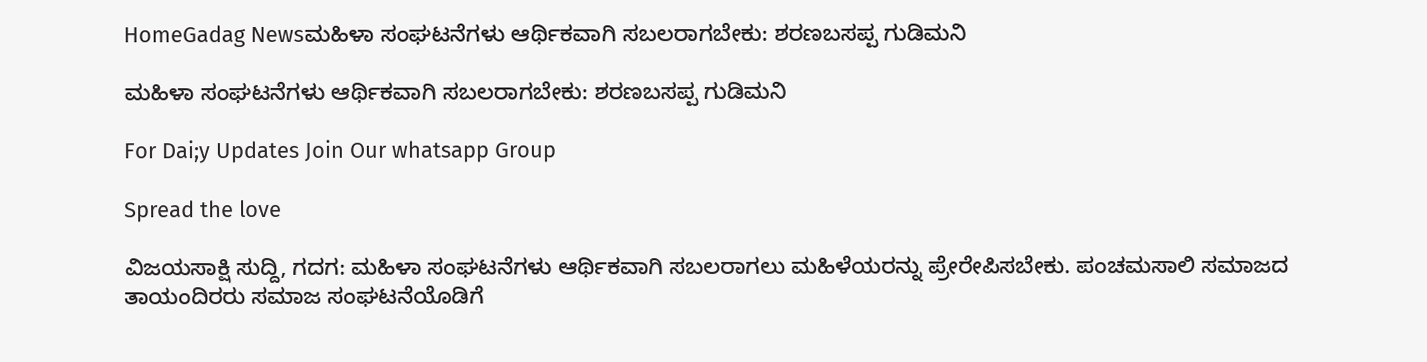HomeGadag Newsಮಹಿಳಾ ಸಂಘಟನೆಗಳು ಆರ್ಥಿಕವಾಗಿ ಸಬಲರಾಗಬೇಕು: ಶರಣಬಸಪ್ಪ ಗುಡಿಮನಿ

ಮಹಿಳಾ ಸಂಘಟನೆಗಳು ಆರ್ಥಿಕವಾಗಿ ಸಬಲರಾಗಬೇಕು: ಶರಣಬಸಪ್ಪ ಗುಡಿಮನಿ

For Dai;y Updates Join Our whatsapp Group

Spread the love

ವಿಜಯಸಾಕ್ಷಿ ಸುದ್ದಿ, ಗದಗ: ಮಹಿಳಾ ಸಂಘಟನೆಗಳು ಆರ್ಥಿಕವಾಗಿ ಸಬಲರಾಗಲು ಮಹಿಳೆಯರನ್ನು ಪ್ರೇರೇಪಿಸಬೇಕು. ಪಂಚಮಸಾಲಿ ಸಮಾಜದ ತಾಯಂದಿರರು ಸಮಾಜ ಸಂಘಟನೆಯೊಡಿಗೆ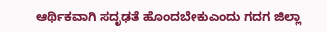ಆರ್ಥಿಕವಾಗಿ ಸದೃಢತೆ ಹೊಂದಬೇಕುಎಂದು ಗದಗ ಜಿಲ್ಲಾ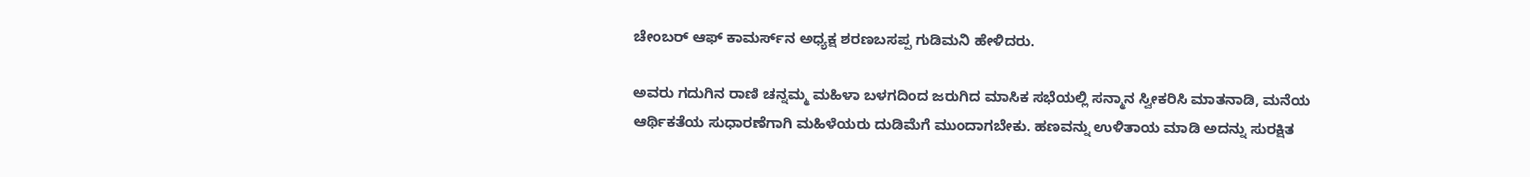ಚೇಂಬರ್ ಆಫ್ ಕಾಮರ್ಸ್‌ನ ಅಧ್ಯಕ್ಷ ಶರಣಬಸಪ್ಪ ಗುಡಿಮನಿ ಹೇಳಿದರು.

ಅವರು ಗದುಗಿನ ರಾಣಿ ಚನ್ನಮ್ಮ ಮಹಿಳಾ ಬಳಗದಿಂದ ಜರುಗಿದ ಮಾಸಿಕ ಸಭೆಯಲ್ಲಿ ಸನ್ಮಾನ ಸ್ವೀಕರಿಸಿ ಮಾತನಾಡಿ, ಮನೆಯ ಆರ್ಥಿಕತೆಯ ಸುಧಾರಣೆಗಾಗಿ ಮಹಿಳೆಯರು ದುಡಿಮೆಗೆ ಮುಂದಾಗಬೇಕು. ಹಣವನ್ನು ಉಳಿತಾಯ ಮಾಡಿ ಅದನ್ನು ಸುರಕ್ಷಿತ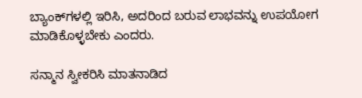ಬ್ಯಾಂಕ್‌ಗಳಲ್ಲಿ ಇರಿಸಿ, ಅದರಿಂದ ಬರುವ ಲಾಭವನ್ನು ಉಪಯೋಗ ಮಾಡಿಕೊಳ್ಳಬೇಕು ಎಂದರು.

ಸನ್ಮಾನ ಸ್ವೀಕರಿಸಿ ಮಾತನಾಡಿದ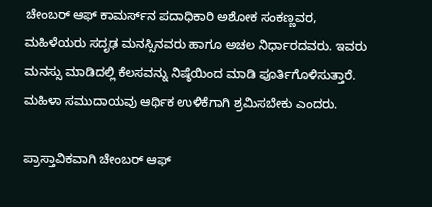ಚೇಂಬರ್ ಆಫ್ ಕಾಮರ್ಸ್‌ನ ಪದಾಧಿಕಾರಿ ಅಶೋಕ ಸಂಕಣ್ಣವರ, ಮಹಿಳೆಯರು ಸದೃಢ ಮನಸ್ಸಿನವರು ಹಾಗೂ ಅಚಲ ನಿರ್ಧಾರದವರು. ಇವರು ಮನಸ್ಸು ಮಾಡಿದಲ್ಲಿ ಕೆಲಸವನ್ನು ನಿಷ್ಠೆಯಿಂದ ಮಾಡಿ ಪೂರ್ತಿಗೊಳಿಸುತ್ತಾರೆ. ಮಹಿಳಾ ಸಮುದಾಯವು ಆರ್ಥಿಕ ಉಳಿಕೆಗಾಗಿ ಶ್ರಮಿಸಬೇಕು ಎಂದರು.

ಪ್ರಾಸ್ತಾವಿಕವಾಗಿ ಚೇಂಬರ್ ಆಫ್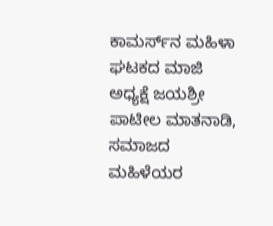ಕಾಮರ್ಸ್‌ನ ಮಹಿಳಾ ಘಟಕದ ಮಾಜಿ ಅಧ್ಯಕ್ಷೆ ಜಯಶ್ರೀ ಪಾಟೀಲ ಮಾತನಾಡಿ, ಸಮಾಜದ ಮಹಿಳೆಯರ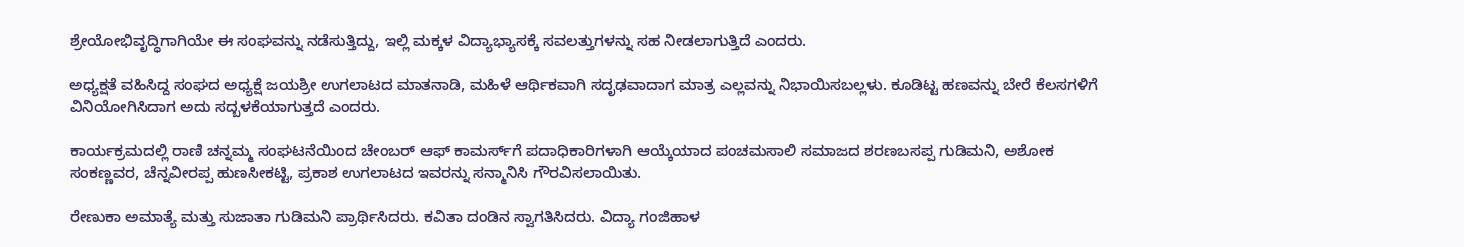ಶ್ರೇಯೋಭಿವೃದ್ಧಿಗಾಗಿಯೇ ಈ ಸಂಘವನ್ನು ನಡೆಸುತ್ತಿದ್ದು, ಇಲ್ಲಿ ಮಕ್ಕಳ ವಿದ್ಯಾಭ್ಯಾಸಕ್ಕೆ ಸವಲತ್ತುಗಳನ್ನು ಸಹ ನೀಡಲಾಗುತ್ತಿದೆ ಎಂದರು.

ಅಧ್ಯಕ್ಷತೆ ವಹಿಸಿದ್ದ ಸಂಘದ ಅಧ್ಯಕ್ಷೆ ಜಯಶ್ರೀ ಉಗಲಾಟದ ಮಾತನಾಡಿ, ಮಹಿಳೆ ಆರ್ಥಿಕವಾಗಿ ಸದೃಢವಾದಾಗ ಮಾತ್ರ ಎಲ್ಲವನ್ನು ನಿಭಾಯಿಸಬಲ್ಲಳು. ಕೂಡಿಟ್ಟ ಹಣವನ್ನು ಬೇರೆ ಕೆಲಸಗಳಿಗೆ ವಿನಿಯೋಗಿಸಿದಾಗ ಅದು ಸದ್ಬಳಕೆಯಾಗುತ್ತದೆ ಎಂದರು.

ಕಾರ್ಯಕ್ರಮದಲ್ಲಿ ರಾಣಿ ಚನ್ನಮ್ಮ ಸಂಘಟನೆಯಿಂದ ಚೇಂಬರ್ ಆಫ್ ಕಾಮರ್ಸ್‌ಗೆ ಪದಾಧಿಕಾರಿಗಳಾಗಿ ಆಯ್ಕೆಯಾದ ಪಂಚಮಸಾಲಿ ಸಮಾಜದ ಶರಣಬಸಪ್ಪ ಗುಡಿಮನಿ, ಅಶೋಕ ಸಂಕಣ್ಣವರ, ಚೆನ್ನವೀರಪ್ಪ ಹುಣಸೀಕಟ್ಟಿ, ಪ್ರಕಾಶ ಉಗಲಾಟದ ಇವರನ್ನು ಸನ್ಮಾನಿಸಿ ಗೌರವಿಸಲಾಯಿತು.

ರೇಣುಕಾ ಅಮಾತ್ಯೆ ಮತ್ತು ಸುಜಾತಾ ಗುಡಿಮನಿ ಪ್ರಾರ್ಥಿಸಿದರು. ಕವಿತಾ ದಂಡಿನ ಸ್ವಾಗತಿಸಿದರು. ವಿದ್ಯಾ ಗಂಜಿಹಾಳ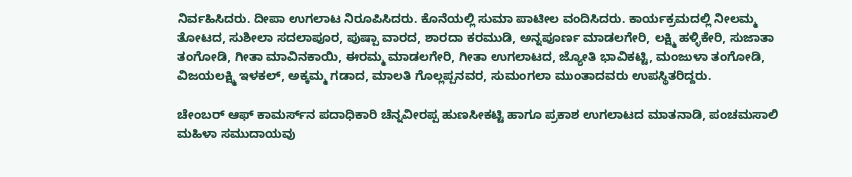ನಿರ್ವಹಿಸಿದರು. ದೀಪಾ ಉಗಲಾಟ ನಿರೂಪಿಸಿದರು. ಕೊನೆಯಲ್ಲಿ ಸುಮಾ ಪಾಟೀಲ ವಂದಿಸಿದರು. ಕಾರ್ಯಕ್ರಮದಲ್ಲಿ ನೀಲಮ್ಮ ತೋಟದ, ಸುಶೀಲಾ ಸದಲಾಪೂರ, ಪುಷ್ಪಾ ವಾರದ, ಶಾರದಾ ಕರಮುಡಿ, ಅನ್ನಪೂರ್ಣ ಮಾಡಲಗೇರಿ, ಲಕ್ಷ್ಮಿ ಹಳ್ಳಿಕೇರಿ, ಸುಜಾತಾ ತಂಗೋಡಿ, ಗೀತಾ ಮಾವಿನಕಾಯಿ, ಈರಮ್ಮ ಮಾಡಲಗೇರಿ, ಗೀತಾ ಉಗಲಾಟದ, ಜ್ಯೋತಿ ಭಾವಿಕಟ್ಟಿ, ಮಂಜುಳಾ ತಂಗೋಡಿ, ವಿಜಯಲಕ್ಷ್ಮಿ ಇಳಕಲ್, ಅಕ್ಕಮ್ಮ ಗಡಾದ, ಮಾಲತಿ ಗೊಲ್ಲಪ್ಪನವರ, ಸುಮಂಗಲಾ ಮುಂತಾದವರು ಉಪಸ್ಥಿತರಿದ್ದರು.

ಚೇಂಬರ್ ಆಫ್ ಕಾಮರ್ಸ್‌ನ ಪದಾಧಿಕಾರಿ ಚೆನ್ನವೀರಪ್ಪ ಹುಣಸೀಕಟ್ಟಿ ಹಾಗೂ ಪ್ರಕಾಶ ಉಗಲಾಟದ ಮಾತನಾಡಿ, ಪಂಚಮಸಾಲಿ ಮಹಿಳಾ ಸಮುದಾಯವು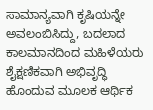ಸಾಮಾನ್ಯವಾಗಿ ಕೃಷಿಯನ್ನೇ ಅವಲಂಬಿಸಿದ್ದು, ಬದಲಾದ ಕಾಲಮಾನದಿಂದ ಮಹಿಳೆಯರು ಶೈಕ್ಷಣಿಕವಾಗಿ ಅಭಿವೃದ್ಧಿ ಹೊಂದುವ ಮೂಲಕ ಆರ್ಥಿಕ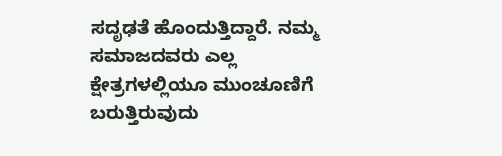ಸದೃಢತೆ ಹೊಂದುತ್ತಿದ್ದಾರೆ. ನಮ್ಮ ಸಮಾಜದವರು ಎಲ್ಲ ಕ್ಷೇತ್ರಗಳಲ್ಲಿಯೂ ಮುಂಚೂಣಿಗೆ ಬರುತ್ತಿರುವುದು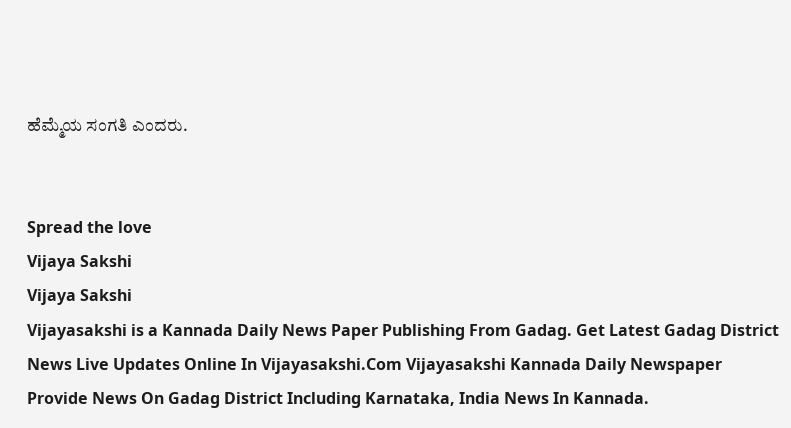ಹೆಮ್ಮೆಯ ಸಂಗತಿ ಎಂದರು.


Spread the love
Vijaya Sakshi
Vijaya Sakshi
Vijayasakshi is a Kannada Daily News Paper Publishing From Gadag. Get Latest Gadag District News Live Updates Online In Vijayasakshi.Com Vijayasakshi Kannada Daily Newspaper Provide News On Gadag District Including Karnataka, India News In Kannada.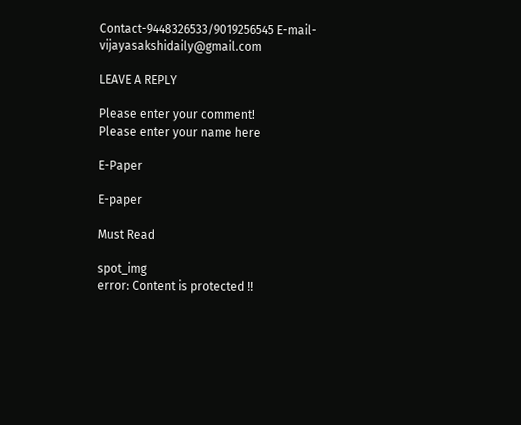Contact-9448326533/9019256545 E-mail-vijayasakshidaily@gmail.com

LEAVE A REPLY

Please enter your comment!
Please enter your name here

E-Paper

E-paper

Must Read

spot_img
error: Content is protected !!